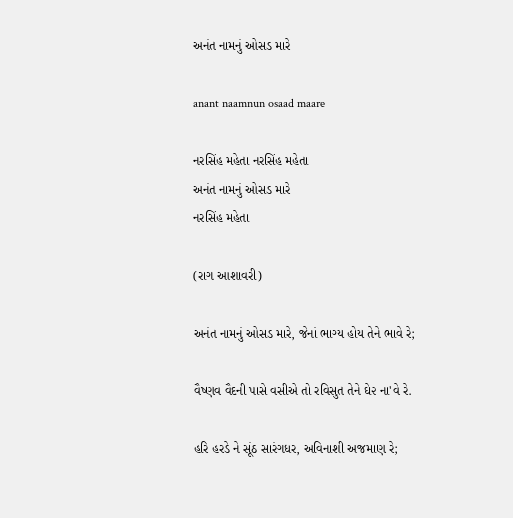અનંત નામનું ઓસડ મારે

anant naamnun osaad maare

નરસિંહ મહેતા નરસિંહ મહેતા
અનંત નામનું ઓસડ મારે
નરસિંહ મહેતા

(રાગ આશાવરી)

અનંત નામનું ઓસડ મારે, જેનાં ભાગ્ય હોય તેને ભાવે રે;

વૈષ્ણવ વૈદની પાસે વસીએ તો રવિસુત તેને ઘે૨ ના'વે રે.

હરિ હરડે ને સૂંઠ સારંગધર, અવિનાશી અજમાણ રે;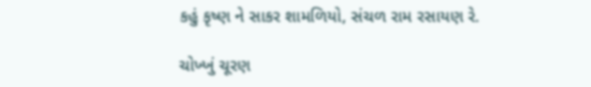કહું કૃષ્ણ ને સાકર શામળિયો, સંચળ રામ રસાયણ રે.

ચોખ્ખું ચૂરણ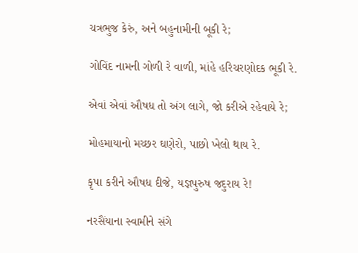ચત્રભુજ કેરું, અને બહુનામીની બૂકી રે;

ગોવિંદ નામની ગોળી રે વાળી, માંહે હરિચરણોદક ભૂકી રે.

એવાં એવાં ઔષધ તો અંગ લાગે, જો કરીએ રહેવાયે રે;

મોહમાયાનો મચ્છર ઘણેરો, પાછો ખેલો થાય રે.

કૃપા કરીને ઔષધ દીજે, યજ્ઞપુરુષ જદુરાય રે!

નરસૈંયાના સ્વામીને સંગે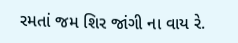રમતાં જમ શિર જાંગી ના વાય રે.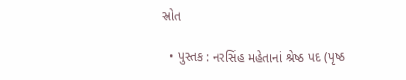સ્રોત

  • પુસ્તક : નરસિંહ મહેતાનાં શ્રેષ્ઠ પદ (પૃષ્ઠ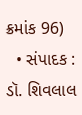ક્રમાંક 96)
  • સંપાદક : ડૉ. શિવલાલ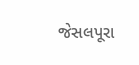જેસલપૂરા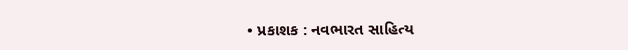• પ્રકાશક : નવભારત સાહિત્ય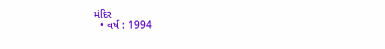મંદિર
  • વર્ષ : 1994